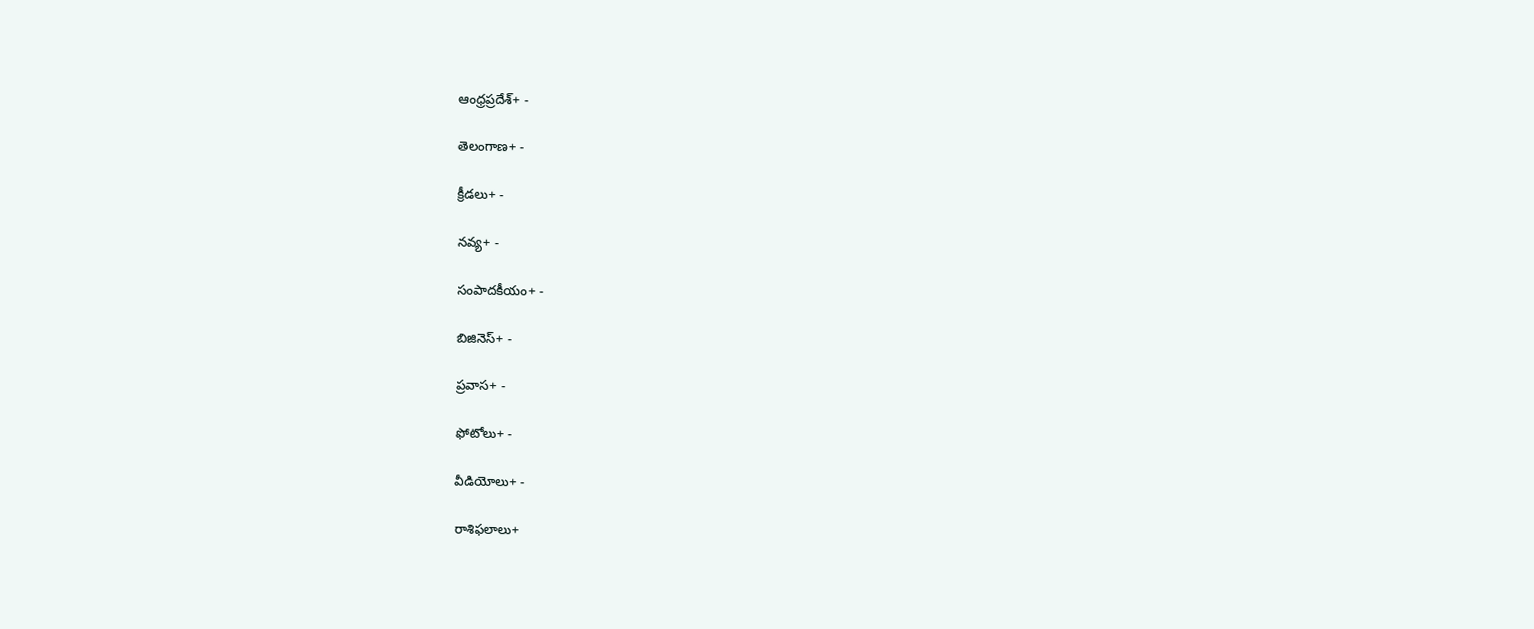ఆంధ్రప్రదేశ్+ -

తెలంగాణ+ -

క్రీడలు+ -

నవ్య+ -

సంపాదకీయం+ -

బిజినెస్+ -

ప్రవాస+ -

ఫోటోలు+ -

వీడియోలు+ -

రాశిఫలాలు+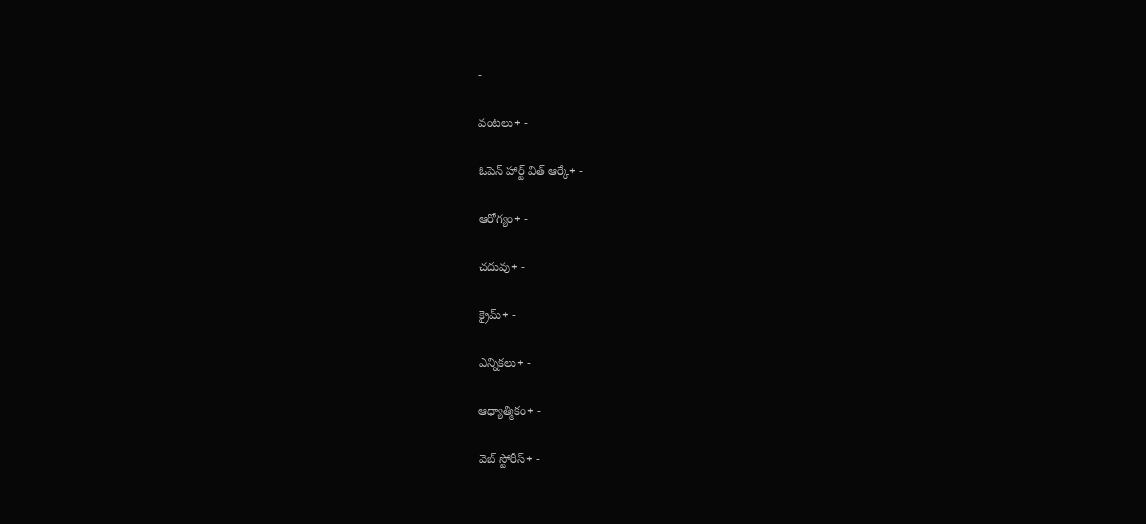-

వంటలు+ -

ఓపెన్ హార్ట్ విత్ ఆర్కే+ -

ఆరోగ్యం+ -

చదువు+ -

క్రైమ్+ -

ఎన్నికలు+ -

ఆధ్యాత్మికం+ -

వెబ్ స్టోరీస్+ -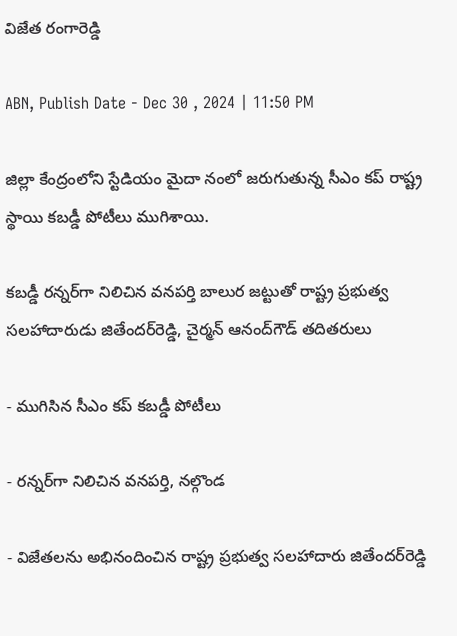విజేత రంగారెడ్డి

ABN, Publish Date - Dec 30 , 2024 | 11:50 PM

జిల్లా కేంద్రంలోని స్టేడియం మైదా నంలో జరుగుతున్న సీఎం కప్‌ రాష్ట్ర స్థాయి కబడ్డీ పోటీలు ముగిశాయి.

కబడ్డీ రన్నర్‌గా నిలిచిన వనపర్తి బాలుర జట్టుతో రాష్ట్ర ప్రభుత్వ సలహాదారుడు జితేందర్‌రెడ్డి, చైర్మన్‌ ఆనంద్‌గౌడ్‌ తదితరులు

- ముగిసిన సీఎం కప్‌ కబడ్డీ పోటీలు

- రన్నర్‌గా నిలిచిన వనపర్తి, నల్గొండ

- విజేతలను అభినందించిన రాష్ట్ర ప్రభుత్వ సలహాదారు జితేందర్‌రెడ్డి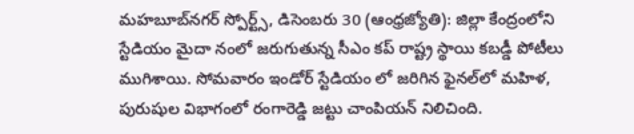మహబూబ్‌నగర్‌ స్పోర్ట్స్‌, డిసెంబరు 30 (ఆంధ్రజ్యోతి): జిల్లా కేంద్రంలోని స్టేడియం మైదా నంలో జరుగుతున్న సీఎం కప్‌ రాష్ట్ర స్థాయి కబడ్డీ పోటీలు ముగిశాయి. సోమవారం ఇండోర్‌ స్టేడియం లో జరిగిన ఫైనల్‌లో మహిళ, పురుషుల విభాగంలో రంగారెడ్డి జట్టు చాంపియన్‌ నిలిచింది.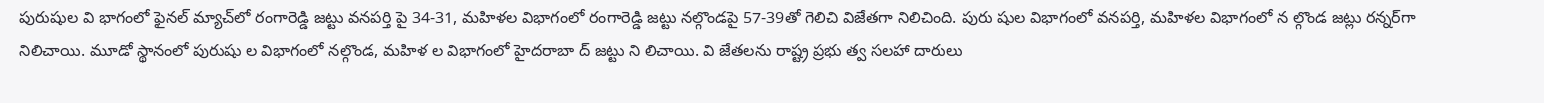పురుషుల వి భాగంలో ఫైనల్‌ మ్యాచ్‌లో రంగారెడ్డి జట్టు వనపర్తి పై 34-31, మహిళల విభాగంలో రంగారెడ్డి జట్టు నల్గొండపై 57-39తో గెలిచి విజేతగా నిలిచింది. పురు షుల విభాగంలో వనపర్తి, మహిళల విభాగంలో న ల్గొండ జట్లు రన్నర్‌గా నిలిచాయి. మూడో స్థానంలో పురుషు ల విభాగంలో నల్గొండ, మహిళ ల విభాగంలో హైదరాబా ద్‌ జట్టు ని లిచాయి. వి జేతలను రాష్ట్ర ప్రభు త్వ సలహా దారులు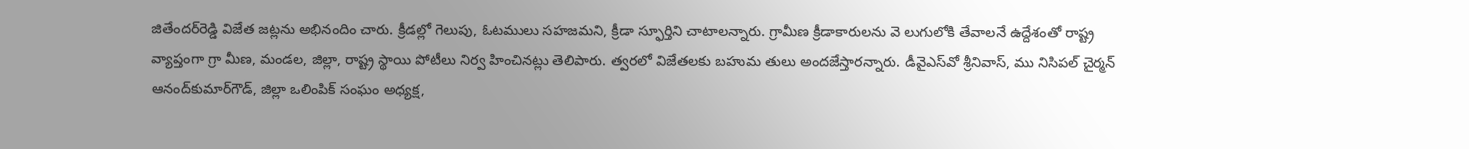జితేందర్‌రెడ్డి విజేత జట్లను అభినందిం చారు. క్రీడల్లో గెలుపు, ఓటములు సహజమని, క్రీడా స్ఫూర్తిని చాటాలన్నారు. గ్రామీణ క్రీడాకారులను వె లుగులోకి తేవాలనే ఉద్దేశంతో రాష్ట్ర వ్యాప్తంగా గ్రా మీణ, మండల, జిల్లా, రాష్ట్ర స్థాయి పోటీలు నిర్వ హించినట్లు తెలిపారు. త్వరలో విజేతలకు బహుమ తులు అందజేస్తారన్నారు. డీవైఎస్‌వో శ్రీనివాస్‌, ము నిసిపల్‌ చైర్మన్‌ ఆనంద్‌కుమార్‌గౌడ్‌, జిల్లా ఒలింపిక్‌ సంఘం అధ్యక్ష,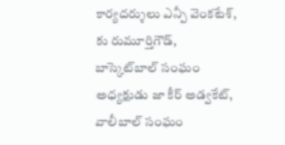కార్యదర్శులు ఎన్పీ వెంకటేశ్‌, కు రుమూర్తిగౌడ్‌, బాస్కెట్‌బాల్‌ సంఘం అధ్యక్షుడు జా కీర్‌ అడ్వకేట్‌, వాలీబాల్‌ సంఘం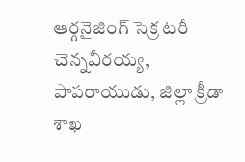ఆర్గనైజింగ్‌ సెక్ర టరీ చెన్నవీరయ్య, పాపరాయుడు, జిల్లా క్రీడా శాఖ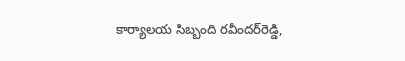కార్యాలయ సిబ్బంది రవీందర్‌రెడ్డి,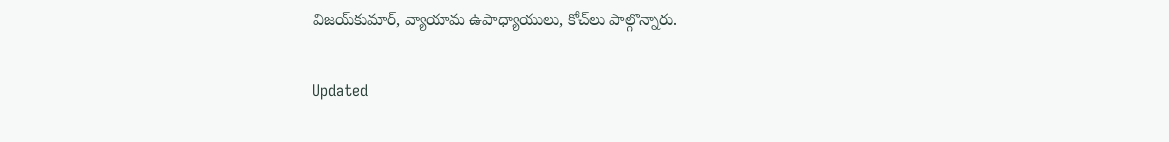విజయ్‌కుమార్‌, వ్యాయామ ఉపాధ్యాయులు, కోచ్‌లు పాల్గొన్నారు.

Updated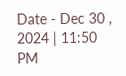Date - Dec 30 , 2024 | 11:50 PM